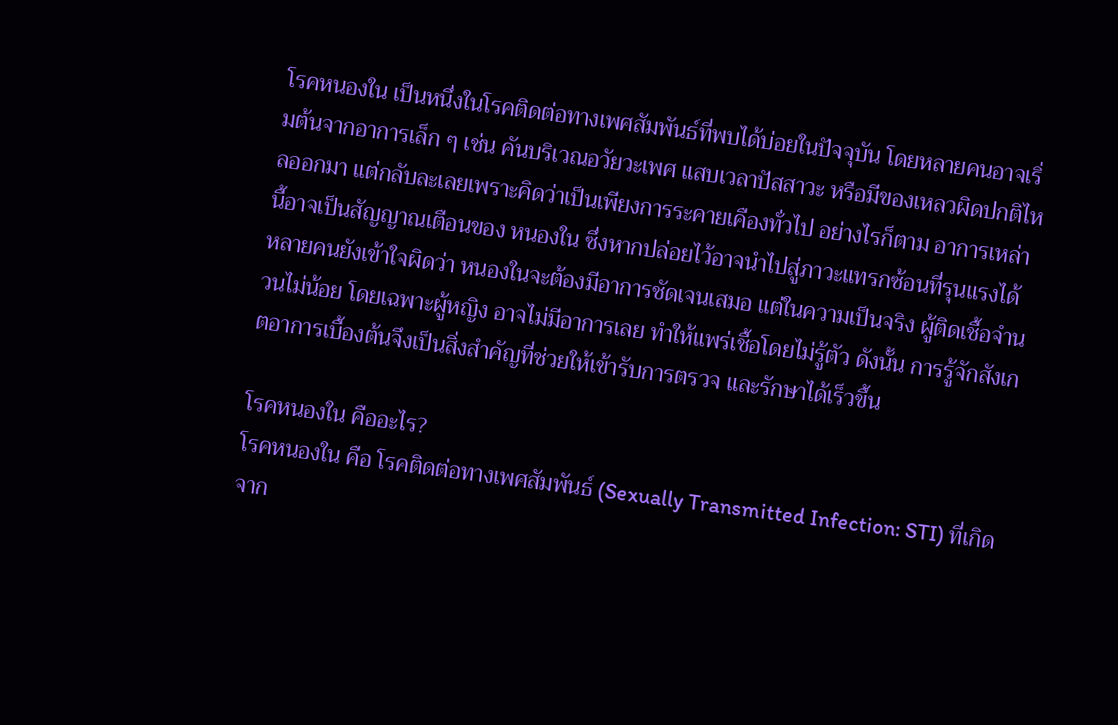โรคหนองใน เป็นหนึ่งในโรคติดต่อทางเพศสัมพันธ์ที่พบได้บ่อยในปัจจุบัน โดยหลายคนอาจเริ่มต้นจากอาการเล็ก ๆ เช่น คันบริเวณอวัยวะเพศ แสบเวลาปัสสาวะ หรือมีของเหลวผิดปกติไหลออกมา แต่กลับละเลยเพราะคิดว่าเป็นเพียงการระคายเคืองทั่วไป อย่างไรก็ตาม อาการเหล่านี้อาจเป็นสัญญาณเตือนของ หนองใน ซึ่งหากปล่อยไว้อาจนำไปสู่ภาวะแทรกซ้อนที่รุนแรงได้
หลายคนยังเข้าใจผิดว่า หนองในจะต้องมีอาการชัดเจนเสมอ แต่ในความเป็นจริง ผู้ติดเชื้อจำนวนไม่น้อย โดยเฉพาะผู้หญิง อาจไม่มีอาการเลย ทำให้แพร่เชื้อโดยไม่รู้ตัว ดังนั้น การรู้จักสังเกตอาการเบื้องต้นจึงเป็นสิ่งสำคัญที่ช่วยให้เข้ารับการตรวจ และรักษาได้เร็วขึ้น

โรคหนองใน คืออะไร?
โรคหนองใน คือ โรคติดต่อทางเพศสัมพันธ์ (Sexually Transmitted Infection: STI) ที่เกิดจาก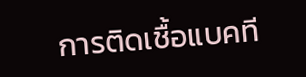การติดเชื้อแบคที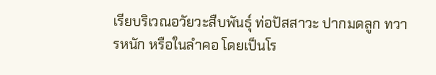เรียบริเวณอวัยวะสืบพันธุ์ ท่อปัสสาวะ ปากมดลูก ทวารหนัก หรือในลำคอ โดยเป็นโร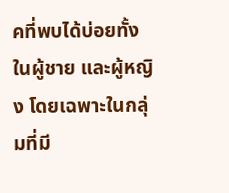คที่พบได้บ่อยทั้งในผู้ชาย และผู้หญิง โดยเฉพาะในกลุ่มที่มี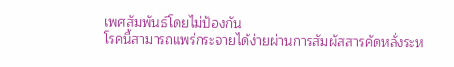เพศสัมพันธ์โดยไม่ป้องกัน
โรคนี้สามารถแพร่กระจายได้ง่ายผ่านการสัมผัสสารคัดหลั่งระห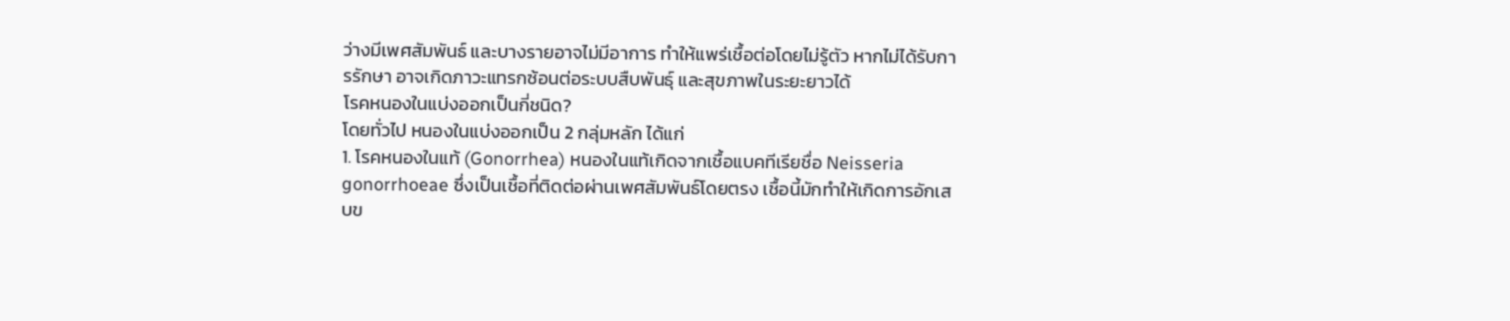ว่างมีเพศสัมพันธ์ และบางรายอาจไม่มีอาการ ทำให้แพร่เชื้อต่อโดยไม่รู้ตัว หากไม่ได้รับการรักษา อาจเกิดภาวะแทรกซ้อนต่อระบบสืบพันธุ์ และสุขภาพในระยะยาวได้
โรคหนองในแบ่งออกเป็นกี่ชนิด?
โดยทั่วไป หนองในแบ่งออกเป็น 2 กลุ่มหลัก ได้แก่
1. โรคหนองในแท้ (Gonorrhea) หนองในแท้เกิดจากเชื้อแบคทีเรียชื่อ Neisseria gonorrhoeae ซึ่งเป็นเชื้อที่ติดต่อผ่านเพศสัมพันธ์โดยตรง เชื้อนี้มักทำให้เกิดการอักเสบข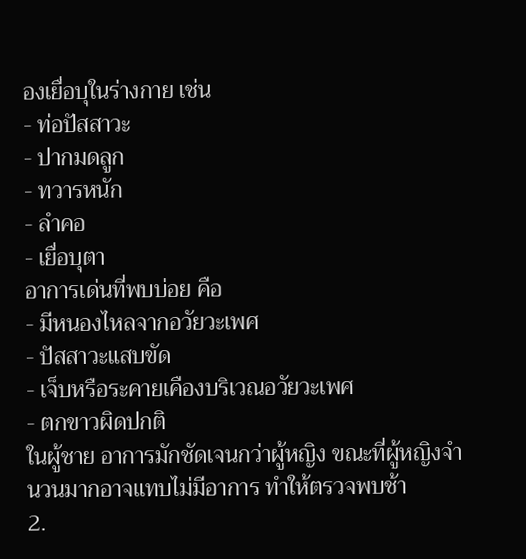องเยื่อบุในร่างกาย เช่น
- ท่อปัสสาวะ
- ปากมดลูก
- ทวารหนัก
- ลำคอ
- เยื่อบุตา
อาการเด่นที่พบบ่อย คือ
- มีหนองไหลจากอวัยวะเพศ
- ปัสสาวะแสบขัด
- เจ็บหรือระคายเคืองบริเวณอวัยวะเพศ
- ตกขาวผิดปกติ
ในผู้ชาย อาการมักชัดเจนกว่าผู้หญิง ขณะที่ผู้หญิงจำนวนมากอาจแทบไม่มีอาการ ทำให้ตรวจพบช้า
2.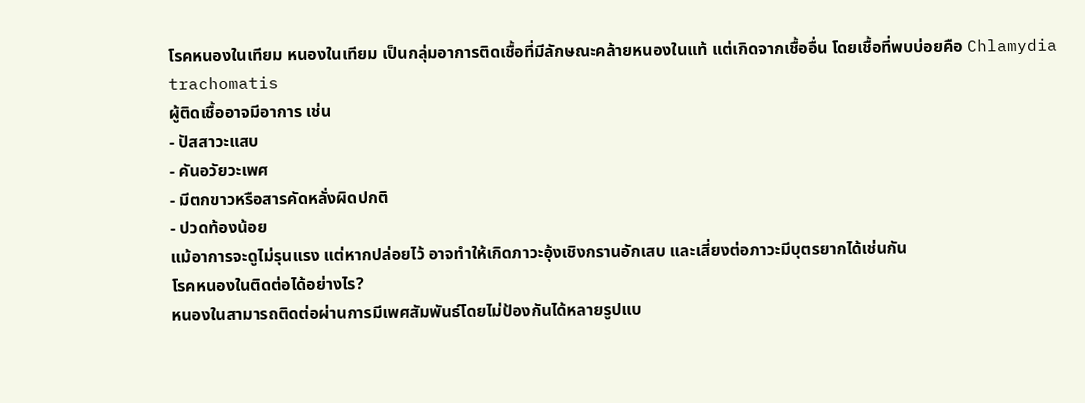โรคหนองในเทียม หนองในเทียม เป็นกลุ่มอาการติดเชื้อที่มีลักษณะคล้ายหนองในแท้ แต่เกิดจากเชื้ออื่น โดยเชื้อที่พบบ่อยคือ Chlamydia trachomatis
ผู้ติดเชื้ออาจมีอาการ เช่น
- ปัสสาวะแสบ
- คันอวัยวะเพศ
- มีตกขาวหรือสารคัดหลั่งผิดปกติ
- ปวดท้องน้อย
แม้อาการจะดูไม่รุนแรง แต่หากปล่อยไว้ อาจทำให้เกิดภาวะอุ้งเชิงกรานอักเสบ และเสี่ยงต่อภาวะมีบุตรยากได้เช่นกัน
โรคหนองในติดต่อได้อย่างไร?
หนองในสามารถติดต่อผ่านการมีเพศสัมพันธ์โดยไม่ป้องกันได้หลายรูปแบ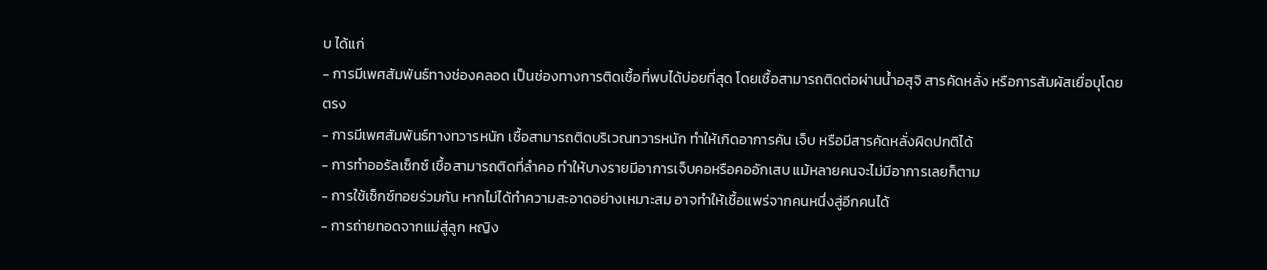บ ได้แก่
- การมีเพศสัมพันธ์ทางช่องคลอด เป็นช่องทางการติดเชื้อที่พบได้บ่อยที่สุด โดยเชื้อสามารถติดต่อผ่านน้ำอสุจิ สารคัดหลั่ง หรือการสัมผัสเยื่อบุโดยตรง
- การมีเพศสัมพันธ์ทางทวารหนัก เชื้อสามารถติดบริเวณทวารหนัก ทำให้เกิดอาการคัน เจ็บ หรือมีสารคัดหลั่งผิดปกติได้
- การทำออรัลเซ็กซ์ เชื้อสามารถติดที่ลำคอ ทำให้บางรายมีอาการเจ็บคอหรือคออักเสบ แม้หลายคนจะไม่มีอาการเลยก็ตาม
- การใช้เซ็กซ์ทอยร่วมกัน หากไม่ได้ทำความสะอาดอย่างเหมาะสม อาจทำให้เชื้อแพร่จากคนหนึ่งสู่อีกคนได้
- การถ่ายทอดจากแม่สู่ลูก หญิง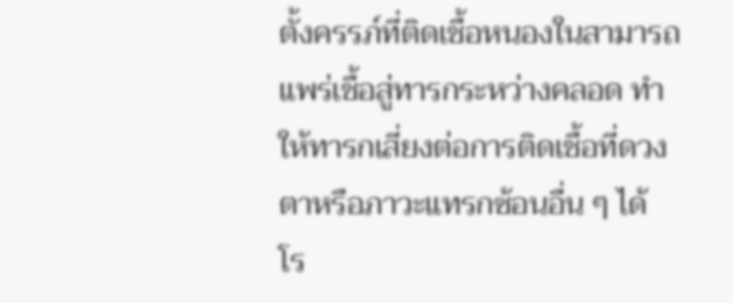ตั้งครรภ์ที่ติดเชื้อหนองในสามารถแพร่เชื้อสู่ทารกระหว่างคลอด ทำให้ทารกเสี่ยงต่อการติดเชื้อที่ดวงตาหรือภาวะแทรกซ้อนอื่น ๆ ได้
โร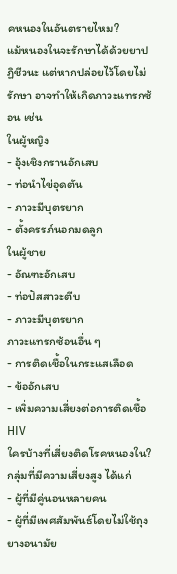คหนองในอันตรายไหม?
แม้หนองในจะรักษาได้ด้วยยาปฏิชีวนะ แต่หากปล่อยไว้โดยไม่รักษา อาจทำให้เกิดภาวะแทรกซ้อน เช่น
ในผู้หญิง
- อุ้งเชิงกรานอักเสบ
- ท่อนำไข่อุดตัน
- ภาวะมีบุตรยาก
- ตั้งครรภ์นอกมดลูก
ในผู้ชาย
- อัณฑะอักเสบ
- ท่อปัสสาวะตีบ
- ภาวะมีบุตรยาก
ภาวะแทรกซ้อนอื่น ๆ
- การติดเชื้อในกระแสเลือด
- ข้ออักเสบ
- เพิ่มความเสี่ยงต่อการติดเชื้อ HIV
ใครบ้างที่เสี่ยงติดโรคหนองใน?
กลุ่มที่มีความเสี่ยงสูง ได้แก่
- ผู้ที่มีคู่นอนหลายคน
- ผู้ที่มีเพศสัมพันธ์โดยไม่ใช้ถุงยางอนามัย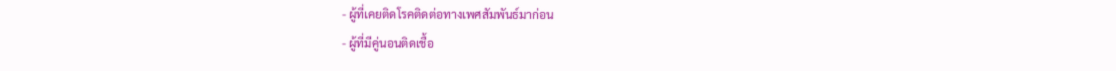- ผู้ที่เคยติดโรคติดต่อทางเพศสัมพันธ์มาก่อน
- ผู้ที่มีคู่นอนติดเชื้อ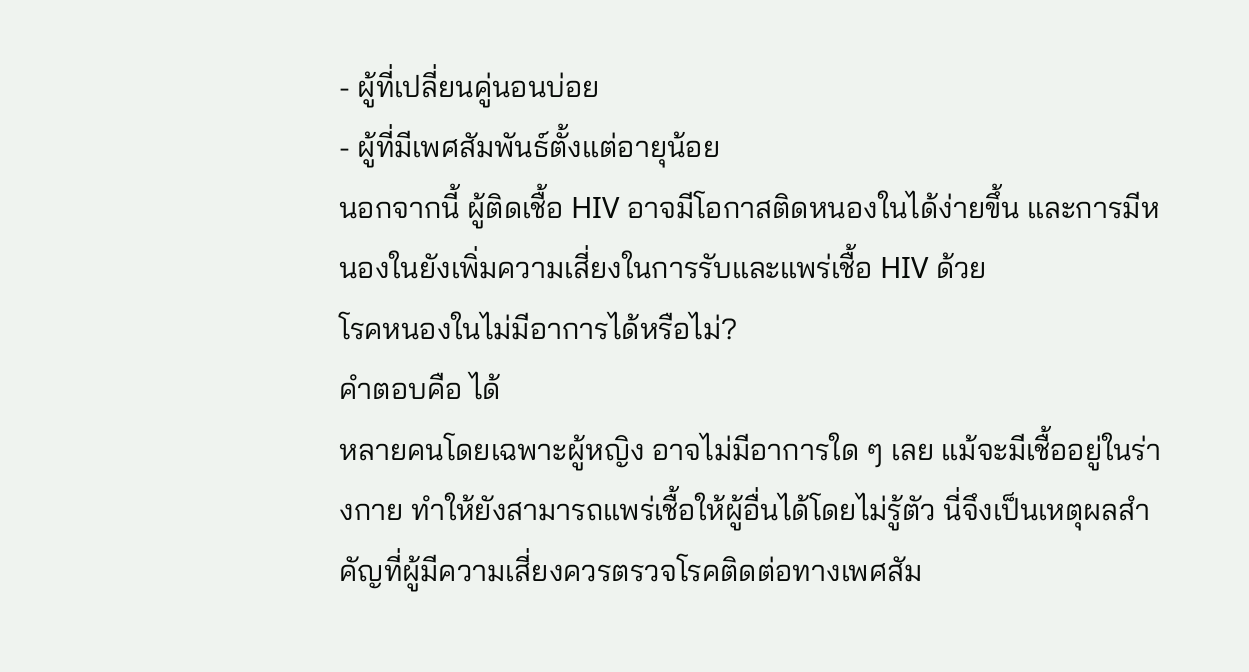- ผู้ที่เปลี่ยนคู่นอนบ่อย
- ผู้ที่มีเพศสัมพันธ์ตั้งแต่อายุน้อย
นอกจากนี้ ผู้ติดเชื้อ HIV อาจมีโอกาสติดหนองในได้ง่ายขึ้น และการมีหนองในยังเพิ่มความเสี่ยงในการรับและแพร่เชื้อ HIV ด้วย
โรคหนองในไม่มีอาการได้หรือไม่?
คำตอบคือ ได้
หลายคนโดยเฉพาะผู้หญิง อาจไม่มีอาการใด ๆ เลย แม้จะมีเชื้ออยู่ในร่างกาย ทำให้ยังสามารถแพร่เชื้อให้ผู้อื่นได้โดยไม่รู้ตัว นี่จึงเป็นเหตุผลสำคัญที่ผู้มีความเสี่ยงควรตรวจโรคติดต่อทางเพศสัม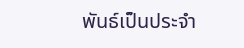พันธ์เป็นประจำ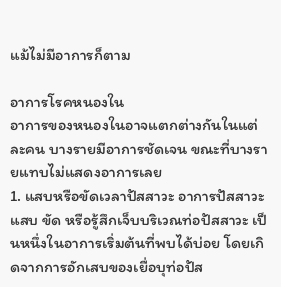แม้ไม่มีอาการก็ตาม

อาการโรคหนองใน
อาการของหนองในอาจแตกต่างกันในแต่ละคน บางรายมีอาการชัดเจน ขณะที่บางรายแทบไม่แสดงอาการเลย
1. แสบหรือขัดเวลาปัสสาวะ อาการปัสสาวะแสบ ขัด หรือรู้สึกเจ็บบริเวณท่อปัสสาวะ เป็นหนึ่งในอาการเริ่มต้นที่พบได้บ่อย โดยเกิดจากการอักเสบของเยื่อบุท่อปัส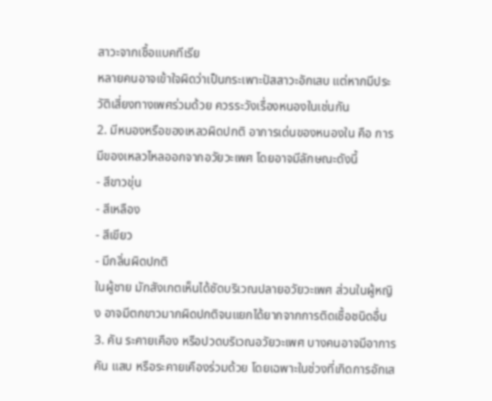สาวะจากเชื้อแบคทีเรีย
หลายคนอาจเข้าใจผิดว่าเป็นกระเพาะปัสสาวะอักเสบ แต่หากมีประวัติเสี่ยงทางเพศร่วมด้วย ควรระวังเรื่องหนองในเช่นกัน
2. มีหนองหรือของเหลวผิดปกติ อาการเด่นของหนองใน คือ การมีของเหลวไหลออกจากอวัยวะเพศ โดยอาจมีลักษณะดังนี้
- สีขาวขุ่น
- สีเหลือง
- สีเขียว
- มีกลิ่นผิดปกติ
ในผู้ชาย มักสังเกตเห็นได้ชัดบริเวณปลายอวัยวะเพศ ส่วนในผู้หญิง อาจมีตกขาวมากผิดปกติจนแยกได้ยากจากการติดเชื้อชนิดอื่น
3. คัน ระคายเคือง หรือปวดบริเวณอวัยวะเพศ บางคนอาจมีอาการคัน แสบ หรือระคายเคืองร่วมด้วย โดยเฉพาะในช่วงที่เกิดการอักเส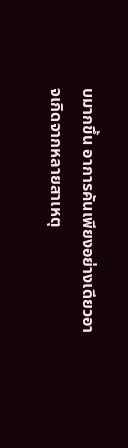บมากขึ้น อาการคันเพียงอย่างเดียวอาจเกิดจากหลายสาเหตุ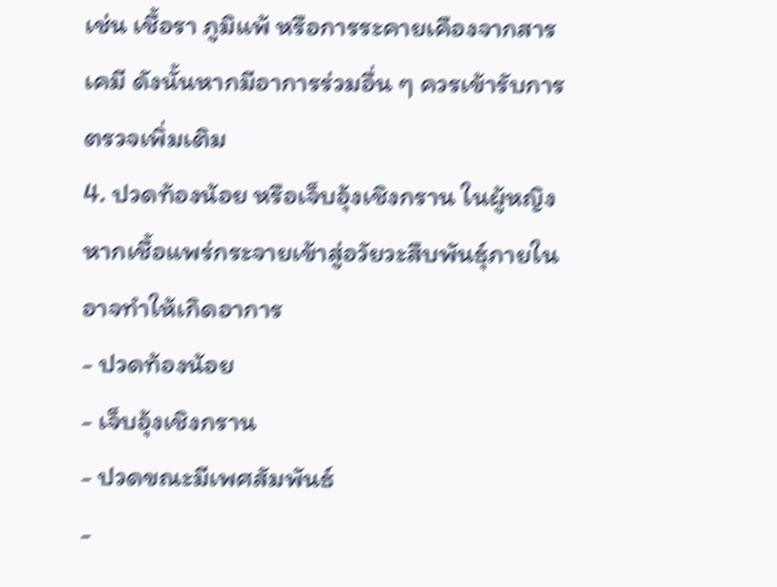เช่น เชื้อรา ภูมิแพ้ หรือการระคายเคืองจากสารเคมี ดังนั้นหากมีอาการร่วมอื่น ๆ ควรเข้ารับการตรวจเพิ่มเติม
4. ปวดท้องน้อย หรือเจ็บอุ้งเชิงกราน ในผู้หญิง หากเชื้อแพร่กระจายเข้าสู่อวัยวะสืบพันธุ์ภายใน อาจทำให้เกิดอาการ
- ปวดท้องน้อย
- เจ็บอุ้งเชิงกราน
- ปวดขณะมีเพศสัมพันธ์
-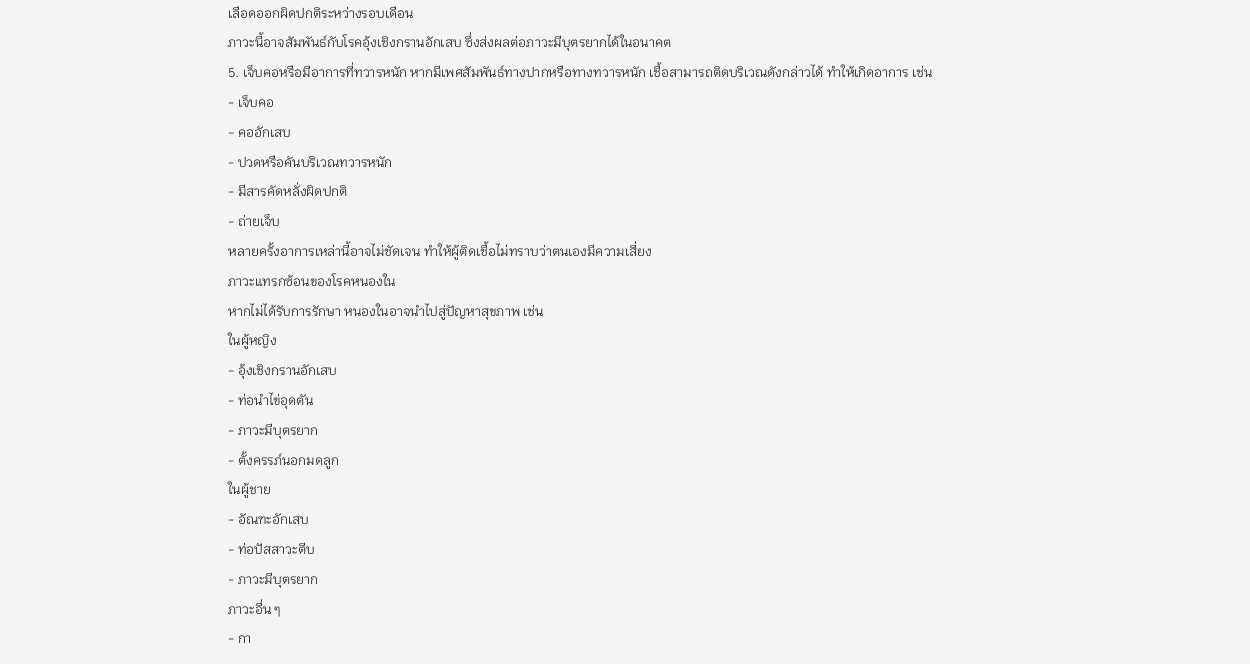เลือดออกผิดปกติระหว่างรอบเดือน
ภาวะนี้อาจสัมพันธ์กับโรคอุ้งเชิงกรานอักเสบ ซึ่งส่งผลต่อภาวะมีบุตรยากได้ในอนาคต
5. เจ็บคอหรือมีอาการที่ทวารหนัก หากมีเพศสัมพันธ์ทางปากหรือทางทวารหนัก เชื้อสามารถติดบริเวณดังกล่าวได้ ทำให้เกิดอาการ เช่น
- เจ็บคอ
- คออักเสบ
- ปวดหรือคันบริเวณทวารหนัก
- มีสารคัดหลั่งผิดปกติ
- ถ่ายเจ็บ
หลายครั้งอาการเหล่านี้อาจไม่ชัดเจน ทำให้ผู้ติดเชื้อไม่ทราบว่าตนเองมีความเสี่ยง
ภาวะแทรกซ้อนของโรคหนองใน
หากไม่ได้รับการรักษา หนองในอาจนำไปสู่ปัญหาสุขภาพ เช่น
ในผู้หญิง
- อุ้งเชิงกรานอักเสบ
- ท่อนำไข่อุดตัน
- ภาวะมีบุตรยาก
- ตั้งครรภ์นอกมดลูก
ในผู้ชาย
- อัณฑะอักเสบ
- ท่อปัสสาวะตีบ
- ภาวะมีบุตรยาก
ภาวะอื่น ๆ
- กา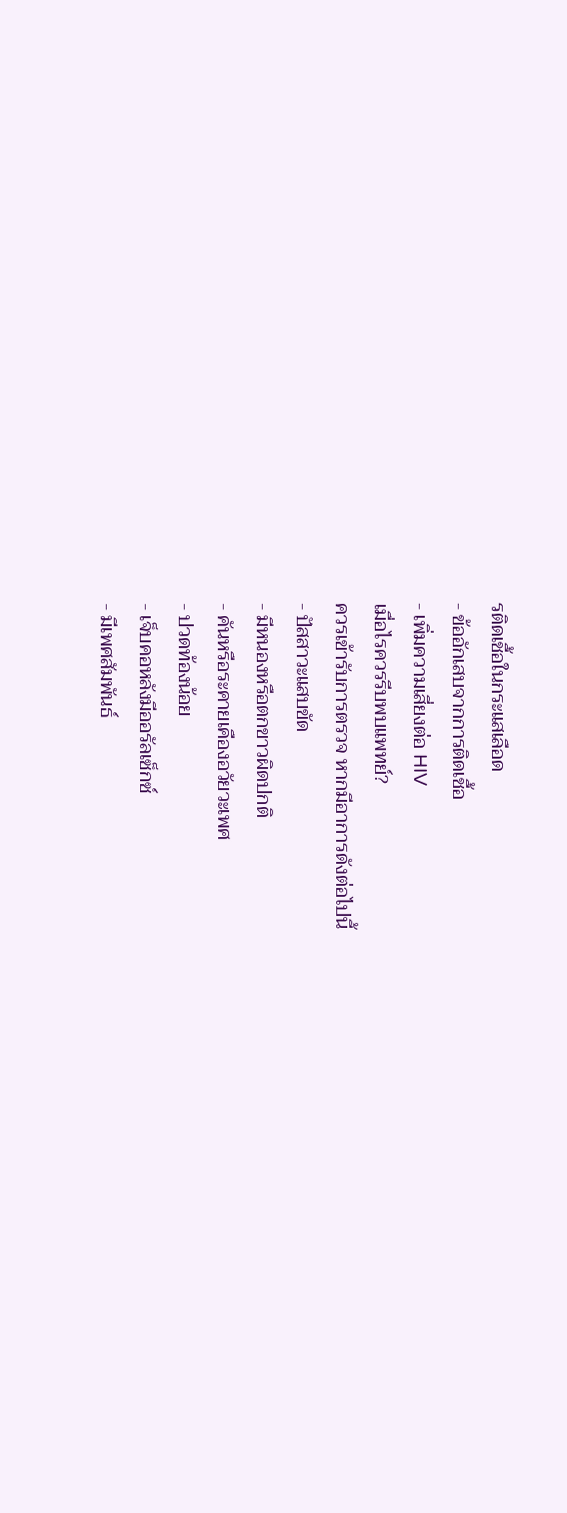รติดเชื้อในกระแสเลือด
- ข้ออักเสบจากการติดเชื้อ
- เพิ่มความเสี่ยงต่อ HIV
เมื่อไรควรรีบพบแพทย์?
ควรเข้ารับการตรวจ หากมีอาการดังต่อไปนี้
- ปัสสาวะแสบขัด
- มีหนองหรือตกขาวผิดปกติ
- คันหรือระคายเคืองอวัยวะเพศ
- ปวดท้องน้อย
- เจ็บคอหลังมีออรัลเซ็กซ์
- มีเพศสัมพันธ์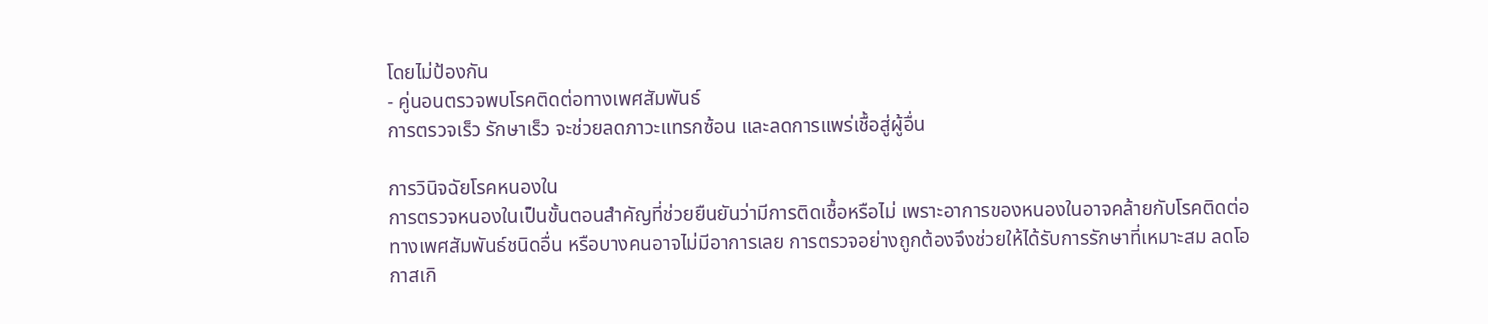โดยไม่ป้องกัน
- คู่นอนตรวจพบโรคติดต่อทางเพศสัมพันธ์
การตรวจเร็ว รักษาเร็ว จะช่วยลดภาวะแทรกซ้อน และลดการแพร่เชื้อสู่ผู้อื่น

การวินิจฉัยโรคหนองใน
การตรวจหนองในเป็นขั้นตอนสำคัญที่ช่วยยืนยันว่ามีการติดเชื้อหรือไม่ เพราะอาการของหนองในอาจคล้ายกับโรคติดต่อทางเพศสัมพันธ์ชนิดอื่น หรือบางคนอาจไม่มีอาการเลย การตรวจอย่างถูกต้องจึงช่วยให้ได้รับการรักษาที่เหมาะสม ลดโอกาสเกิ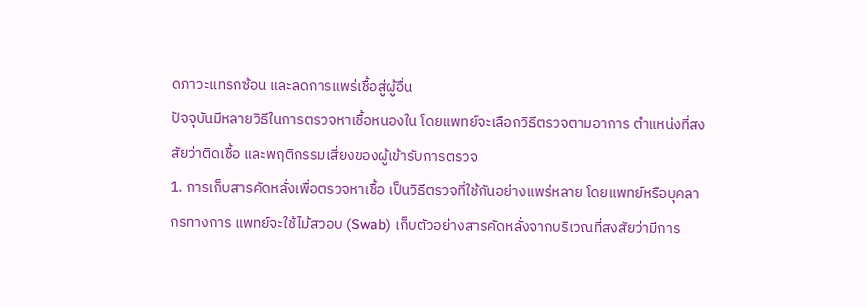ดภาวะแทรกซ้อน และลดการแพร่เชื้อสู่ผู้อื่น
ปัจจุบันมีหลายวิธีในการตรวจหาเชื้อหนองใน โดยแพทย์จะเลือกวิธีตรวจตามอาการ ตำแหน่งที่สงสัยว่าติดเชื้อ และพฤติกรรมเสี่ยงของผู้เข้ารับการตรวจ
1. การเก็บสารคัดหลั่งเพื่อตรวจหาเชื้อ เป็นวิธีตรวจที่ใช้กันอย่างแพร่หลาย โดยแพทย์หรือบุคลากรทางการ แพทย์จะใช้ไม้สวอบ (Swab) เก็บตัวอย่างสารคัดหลั่งจากบริเวณที่สงสัยว่ามีการ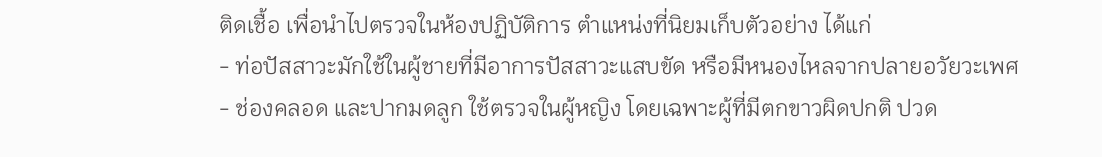ติดเชื้อ เพื่อนำไปตรวจในห้องปฏิบัติการ ตำแหน่งที่นิยมเก็บตัวอย่าง ได้แก่
- ท่อปัสสาวะมักใช้ในผู้ชายที่มีอาการปัสสาวะแสบขัด หรือมีหนองไหลจากปลายอวัยวะเพศ
- ช่องคลอด และปากมดลูก ใช้ตรวจในผู้หญิง โดยเฉพาะผู้ที่มีตกขาวผิดปกติ ปวด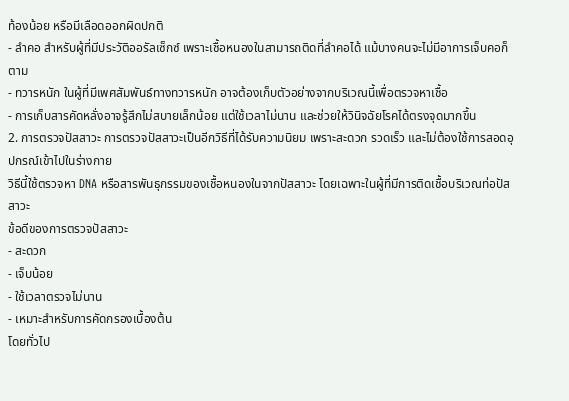ท้องน้อย หรือมีเลือดออกผิดปกติ
- ลำคอ สำหรับผู้ที่มีประวัติออรัลเซ็กซ์ เพราะเชื้อหนองในสามารถติดที่ลำคอได้ แม้บางคนจะไม่มีอาการเจ็บคอก็ตาม
- ทวารหนัก ในผู้ที่มีเพศสัมพันธ์ทางทวารหนัก อาจต้องเก็บตัวอย่างจากบริเวณนี้เพื่อตรวจหาเชื้อ
- การเก็บสารคัดหลั่งอาจรู้สึกไม่สบายเล็กน้อย แต่ใช้เวลาไม่นาน และช่วยให้วินิจฉัยโรคได้ตรงจุดมากขึ้น
2. การตรวจปัสสาวะ การตรวจปัสสาวะเป็นอีกวิธีที่ได้รับความนิยม เพราะสะดวก รวดเร็ว และไม่ต้องใช้การสอดอุปกรณ์เข้าไปในร่างกาย
วิธีนี้ใช้ตรวจหา DNA หรือสารพันธุกรรมของเชื้อหนองในจากปัสสาวะ โดยเฉพาะในผู้ที่มีการติดเชื้อบริเวณท่อปัสสาวะ
ข้อดีของการตรวจปัสสาวะ
- สะดวก
- เจ็บน้อย
- ใช้เวลาตรวจไม่นาน
- เหมาะสำหรับการคัดกรองเบื้องต้น
โดยทั่วไป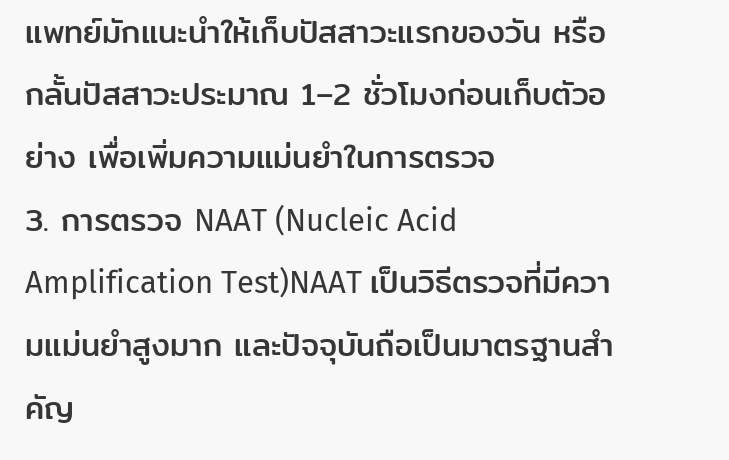แพทย์มักแนะนำให้เก็บปัสสาวะแรกของวัน หรือกลั้นปัสสาวะประมาณ 1–2 ชั่วโมงก่อนเก็บตัวอย่าง เพื่อเพิ่มความแม่นยำในการตรวจ
3. การตรวจ NAAT (Nucleic Acid Amplification Test)NAAT เป็นวิธีตรวจที่มีความแม่นยำสูงมาก และปัจจุบันถือเป็นมาตรฐานสำคัญ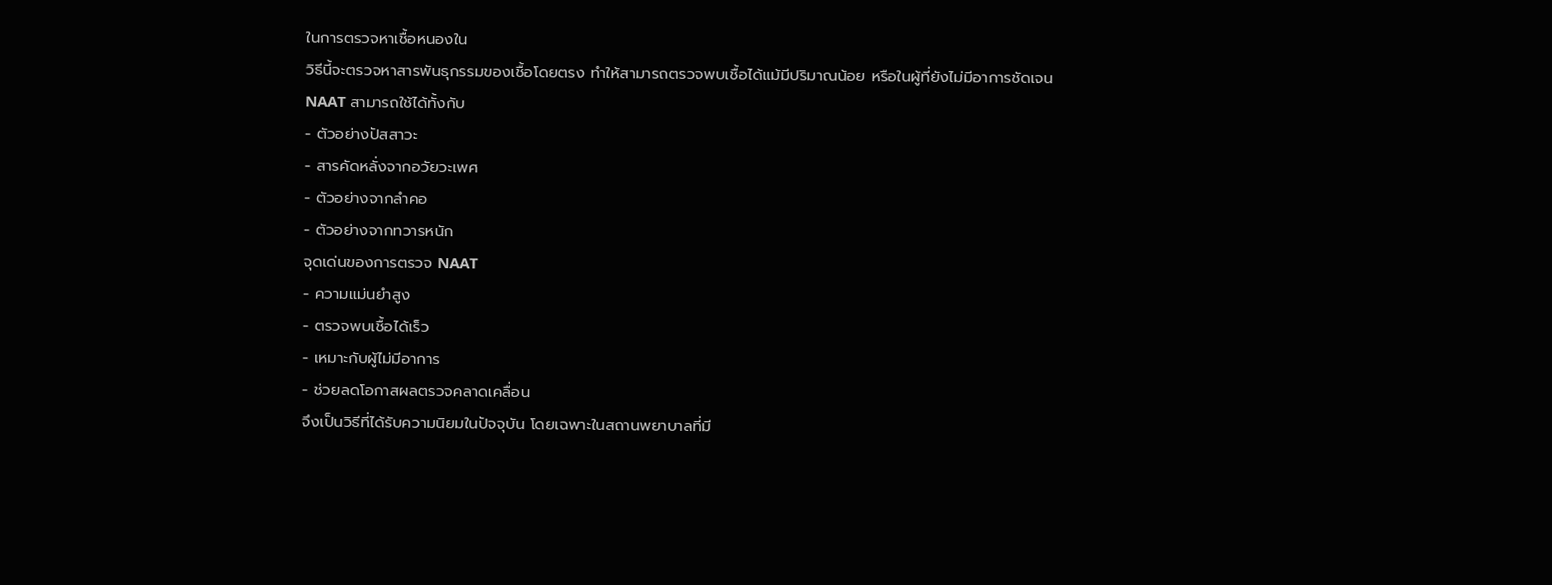ในการตรวจหาเชื้อหนองใน
วิธีนี้จะตรวจหาสารพันธุกรรมของเชื้อโดยตรง ทำให้สามารถตรวจพบเชื้อได้แม้มีปริมาณน้อย หรือในผู้ที่ยังไม่มีอาการชัดเจน
NAAT สามารถใช้ได้ทั้งกับ
- ตัวอย่างปัสสาวะ
- สารคัดหลั่งจากอวัยวะเพศ
- ตัวอย่างจากลำคอ
- ตัวอย่างจากทวารหนัก
จุดเด่นของการตรวจ NAAT
- ความแม่นยำสูง
- ตรวจพบเชื้อได้เร็ว
- เหมาะกับผู้ไม่มีอาการ
- ช่วยลดโอกาสผลตรวจคลาดเคลื่อน
จึงเป็นวิธีที่ได้รับความนิยมในปัจจุบัน โดยเฉพาะในสถานพยาบาลที่มี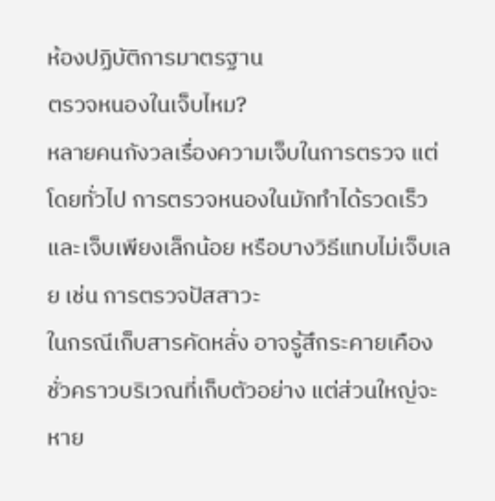ห้องปฏิบัติการมาตรฐาน
ตรวจหนองในเจ็บไหม?
หลายคนกังวลเรื่องความเจ็บในการตรวจ แต่โดยทั่วไป การตรวจหนองในมักทำได้รวดเร็ว และเจ็บเพียงเล็กน้อย หรือบางวิธีแทบไม่เจ็บเลย เช่น การตรวจปัสสาวะ
ในกรณีเก็บสารคัดหลั่ง อาจรู้สึกระคายเคืองชั่วคราวบริเวณที่เก็บตัวอย่าง แต่ส่วนใหญ่จะหาย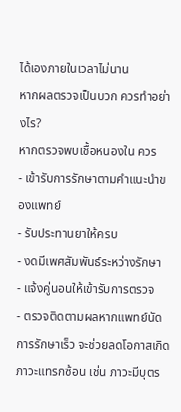ได้เองภายในเวลาไม่นาน
หากผลตรวจเป็นบวก ควรทำอย่างไร?
หากตรวจพบเชื้อหนองใน ควร
- เข้ารับการรักษาตามคำแนะนำของแพทย์
- รับประทานยาให้ครบ
- งดมีเพศสัมพันธ์ระหว่างรักษา
- แจ้งคู่นอนให้เข้ารับการตรวจ
- ตรวจติดตามผลหากแพทย์นัด
การรักษาเร็ว จะช่วยลดโอกาสเกิดภาวะแทรกซ้อน เช่น ภาวะมีบุตร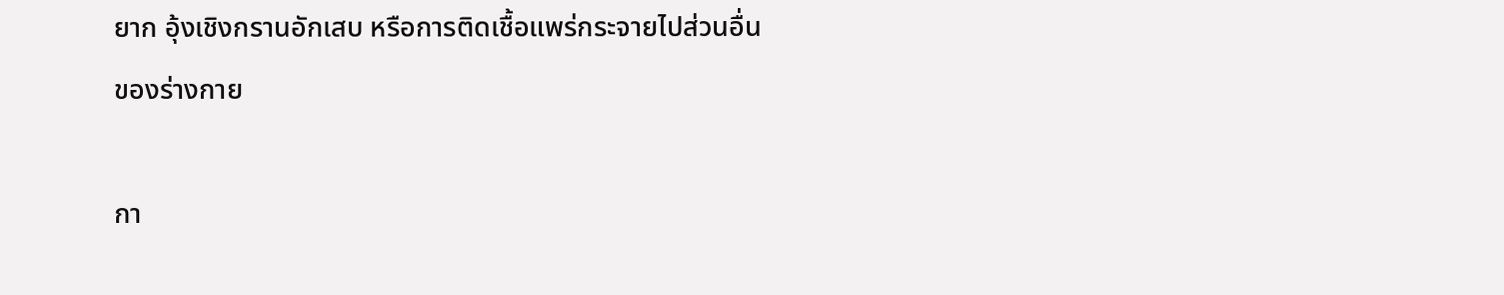ยาก อุ้งเชิงกรานอักเสบ หรือการติดเชื้อแพร่กระจายไปส่วนอื่นของร่างกาย

กา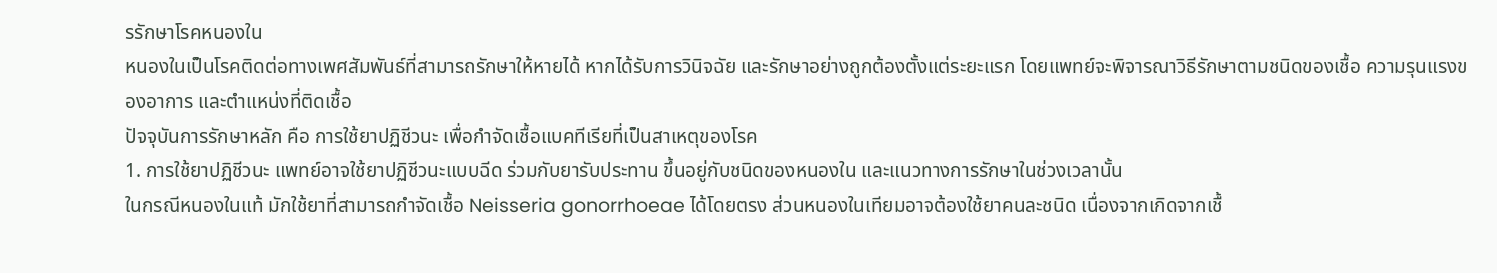รรักษาโรคหนองใน
หนองในเป็นโรคติดต่อทางเพศสัมพันธ์ที่สามารถรักษาให้หายได้ หากได้รับการวินิจฉัย และรักษาอย่างถูกต้องตั้งแต่ระยะแรก โดยแพทย์จะพิจารณาวิธีรักษาตามชนิดของเชื้อ ความรุนแรงของอาการ และตำแหน่งที่ติดเชื้อ
ปัจจุบันการรักษาหลัก คือ การใช้ยาปฏิชีวนะ เพื่อกำจัดเชื้อแบคทีเรียที่เป็นสาเหตุของโรค
1. การใช้ยาปฏิชีวนะ แพทย์อาจใช้ยาปฏิชีวนะแบบฉีด ร่วมกับยารับประทาน ขึ้นอยู่กับชนิดของหนองใน และแนวทางการรักษาในช่วงเวลานั้น
ในกรณีหนองในแท้ มักใช้ยาที่สามารถกำจัดเชื้อ Neisseria gonorrhoeae ได้โดยตรง ส่วนหนองในเทียมอาจต้องใช้ยาคนละชนิด เนื่องจากเกิดจากเชื้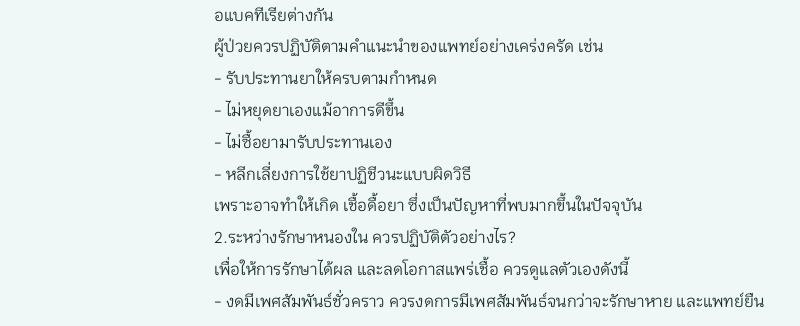อแบคทีเรียต่างกัน
ผู้ป่วยควรปฏิบัติตามคำแนะนำของแพทย์อย่างเคร่งครัด เช่น
- รับประทานยาให้ครบตามกำหนด
- ไม่หยุดยาเองแม้อาการดีขึ้น
- ไม่ซื้อยามารับประทานเอง
- หลีกเลี่ยงการใช้ยาปฏิชีวนะแบบผิดวิธี
เพราะอาจทำให้เกิด เชื้อดื้อยา ซึ่งเป็นปัญหาที่พบมากขึ้นในปัจจุบัน
2.ระหว่างรักษาหนองใน ควรปฏิบัติตัวอย่างไร?
เพื่อให้การรักษาได้ผล และลดโอกาสแพร่เชื้อ ควรดูแลตัวเองดังนี้
- งดมีเพศสัมพันธ์ชั่วคราว ควรงดการมีเพศสัมพันธ์จนกว่าจะรักษาหาย และแพทย์ยืน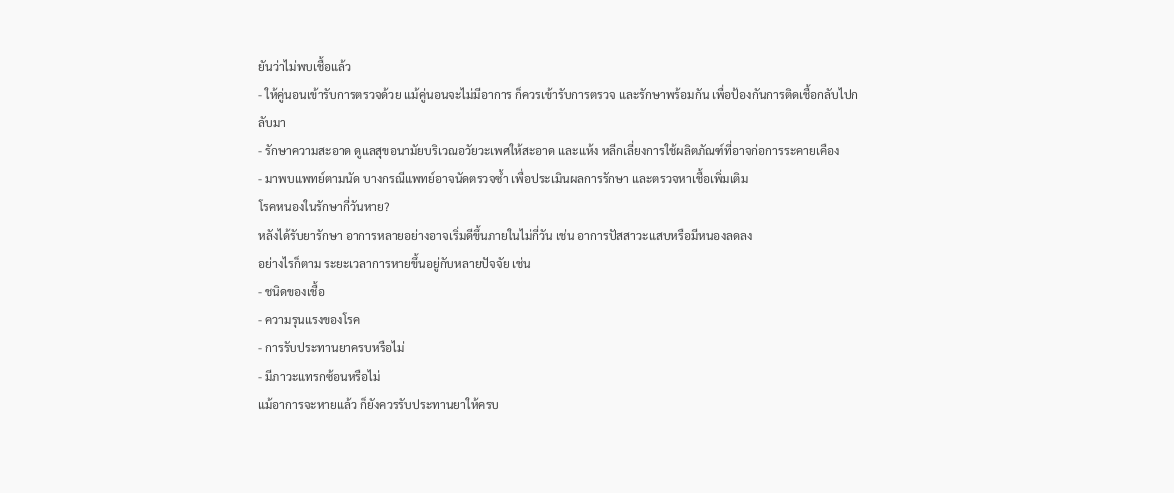ยันว่าไม่พบเชื้อแล้ว
- ให้คู่นอนเข้ารับการตรวจด้วย แม้คู่นอนจะไม่มีอาการ ก็ควรเข้ารับการตรวจ และรักษาพร้อมกัน เพื่อป้องกันการติดเชื้อกลับไปกลับมา
- รักษาความสะอาด ดูแลสุขอนามัยบริเวณอวัยวะเพศให้สะอาด และแห้ง หลีกเลี่ยงการใช้ผลิตภัณฑ์ที่อาจก่อการระคายเคือง
- มาพบแพทย์ตามนัด บางกรณีแพทย์อาจนัดตรวจซ้ำ เพื่อประเมินผลการรักษา และตรวจหาเชื้อเพิ่มเติม
โรคหนองในรักษากี่วันหาย?
หลังได้รับยารักษา อาการหลายอย่างอาจเริ่มดีขึ้นภายในไม่กี่วัน เช่น อาการปัสสาวะแสบหรือมีหนองลดลง
อย่างไรก็ตาม ระยะเวลาการหายขึ้นอยู่กับหลายปัจจัย เช่น
- ชนิดของเชื้อ
- ความรุนแรงของโรค
- การรับประทานยาครบหรือไม่
- มีภาวะแทรกซ้อนหรือไม่
แม้อาการจะหายแล้ว ก็ยังควรรับประทานยาให้ครบ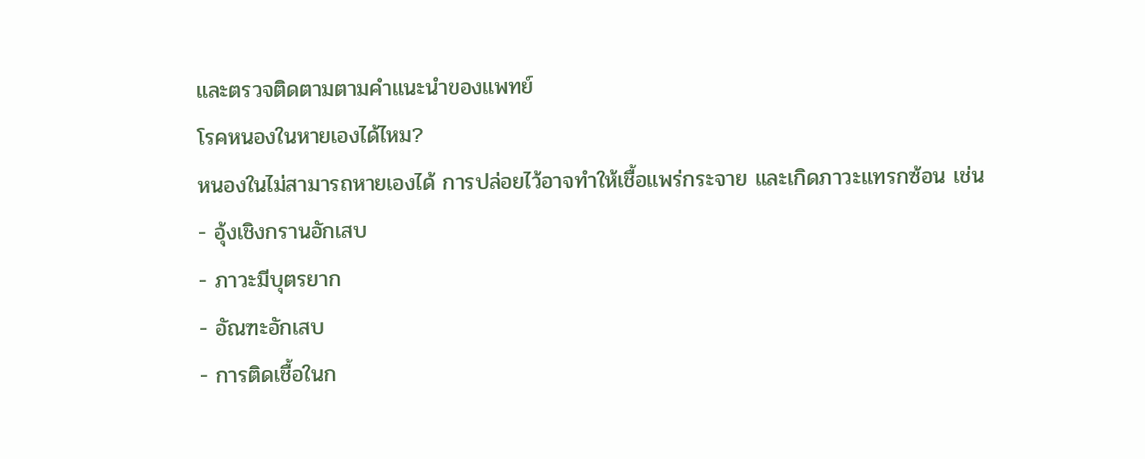และตรวจติดตามตามคำแนะนำของแพทย์
โรคหนองในหายเองได้ไหม?
หนองในไม่สามารถหายเองได้ การปล่อยไว้อาจทำให้เชื้อแพร่กระจาย และเกิดภาวะแทรกซ้อน เช่น
- อุ้งเชิงกรานอักเสบ
- ภาวะมีบุตรยาก
- อัณฑะอักเสบ
- การติดเชื้อในก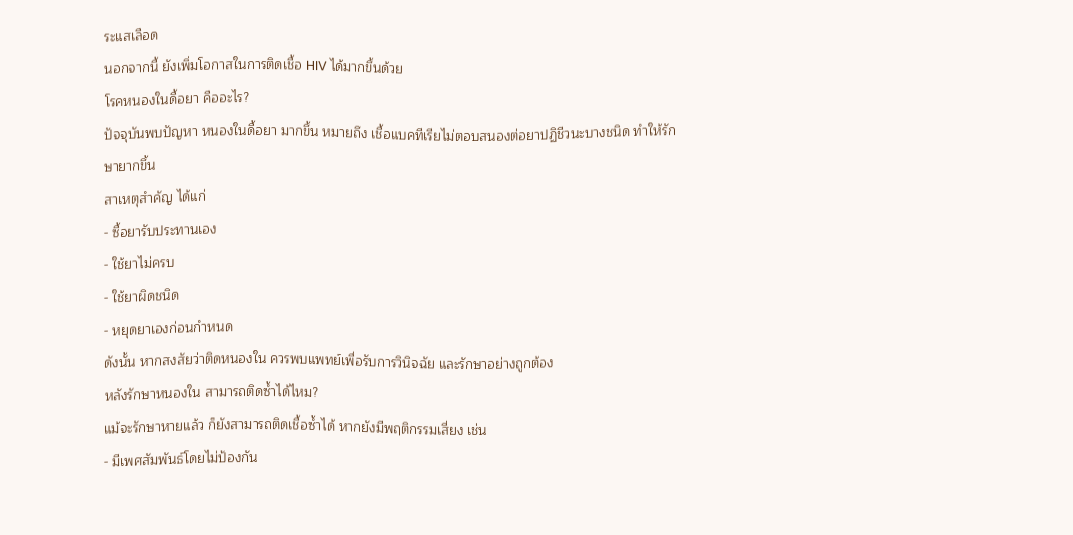ระแสเลือด
นอกจากนี้ ยังเพิ่มโอกาสในการติดเชื้อ HIV ได้มากขึ้นด้วย
โรคหนองในดื้อยา คืออะไร?
ปัจจุบันพบปัญหา หนองในดื้อยา มากขึ้น หมายถึง เชื้อแบคทีเรียไม่ตอบสนองต่อยาปฏิชีวนะบางชนิด ทำให้รักษายากขึ้น
สาเหตุสำคัญ ได้แก่
- ซื้อยารับประทานเอง
- ใช้ยาไม่ครบ
- ใช้ยาผิดชนิด
- หยุดยาเองก่อนกำหนด
ดังนั้น หากสงสัยว่าติดหนองใน ควรพบแพทย์เพื่อรับการวินิจฉัย และรักษาอย่างถูกต้อง
หลังรักษาหนองใน สามารถติดซ้ำได้ไหม?
แม้จะรักษาหายแล้ว ก็ยังสามารถติดเชื้อซ้ำได้ หากยังมีพฤติกรรมเสี่ยง เช่น
- มีเพศสัมพันธ์โดยไม่ป้องกัน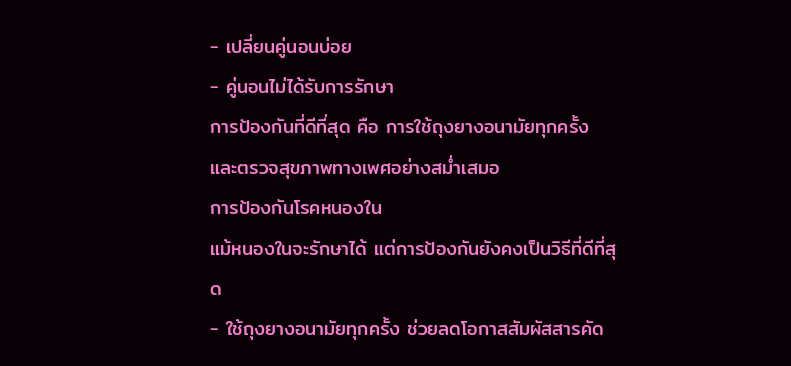- เปลี่ยนคู่นอนบ่อย
- คู่นอนไม่ได้รับการรักษา
การป้องกันที่ดีที่สุด คือ การใช้ถุงยางอนามัยทุกครั้ง และตรวจสุขภาพทางเพศอย่างสม่ำเสมอ
การป้องกันโรคหนองใน
แม้หนองในจะรักษาได้ แต่การป้องกันยังคงเป็นวิธีที่ดีที่สุด
- ใช้ถุงยางอนามัยทุกครั้ง ช่วยลดโอกาสสัมผัสสารคัด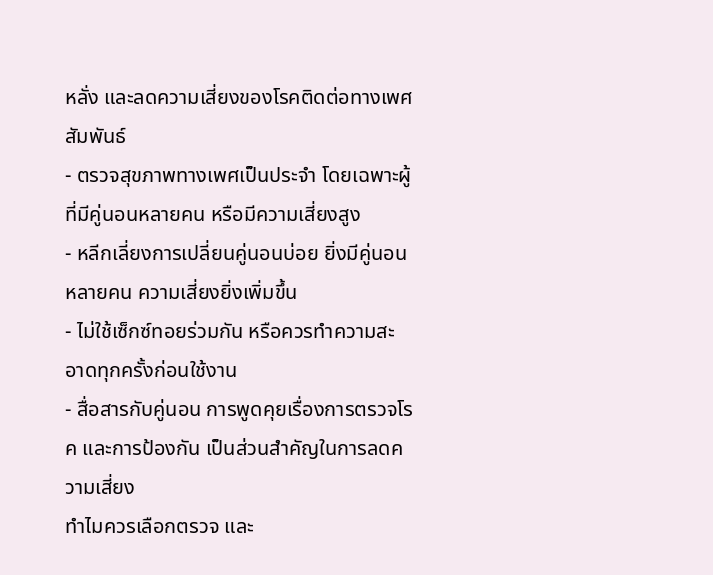หลั่ง และลดความเสี่ยงของโรคติดต่อทางเพศสัมพันธ์
- ตรวจสุขภาพทางเพศเป็นประจำ โดยเฉพาะผู้ที่มีคู่นอนหลายคน หรือมีความเสี่ยงสูง
- หลีกเลี่ยงการเปลี่ยนคู่นอนบ่อย ยิ่งมีคู่นอนหลายคน ความเสี่ยงยิ่งเพิ่มขึ้น
- ไม่ใช้เซ็กซ์ทอยร่วมกัน หรือควรทำความสะอาดทุกครั้งก่อนใช้งาน
- สื่อสารกับคู่นอน การพูดคุยเรื่องการตรวจโรค และการป้องกัน เป็นส่วนสำคัญในการลดความเสี่ยง
ทำไมควรเลือกตรวจ และ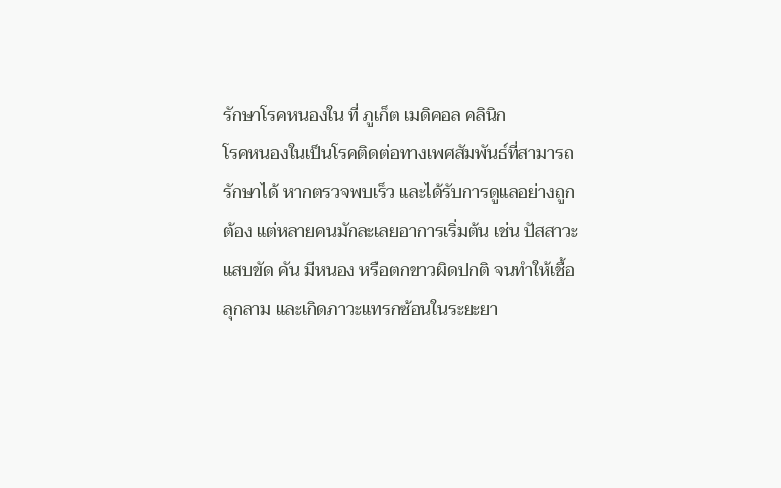รักษาโรคหนองใน ที่ ภูเก็ต เมดิคอล คลินิก
โรคหนองในเป็นโรคติดต่อทางเพศสัมพันธ์ที่สามารถรักษาได้ หากตรวจพบเร็ว และได้รับการดูแลอย่างถูกต้อง แต่หลายคนมักละเลยอาการเริ่มต้น เช่น ปัสสาวะแสบขัด คัน มีหนอง หรือตกขาวผิดปกติ จนทำให้เชื้อลุกลาม และเกิดภาวะแทรกซ้อนในระยะยา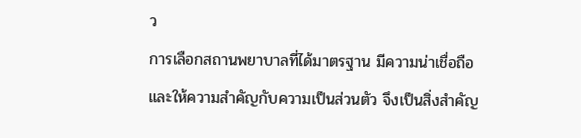ว
การเลือกสถานพยาบาลที่ได้มาตรฐาน มีความน่าเชื่อถือ และให้ความสำคัญกับความเป็นส่วนตัว จึงเป็นสิ่งสำคัญ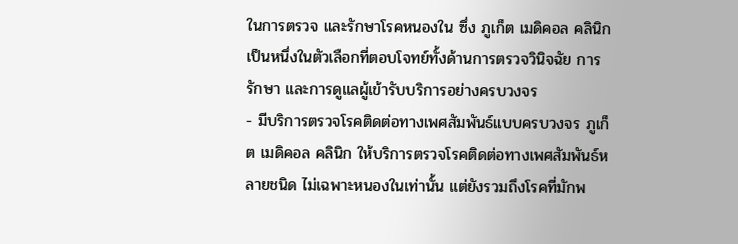ในการตรวจ และรักษาโรคหนองใน ซึ่ง ภูเก็ต เมดิคอล คลินิก เป็นหนึ่งในตัวเลือกที่ตอบโจทย์ทั้งด้านการตรวจวินิจฉัย การรักษา และการดูแลผู้เข้ารับบริการอย่างครบวงจร
- มีบริการตรวจโรคติดต่อทางเพศสัมพันธ์แบบครบวงจร ภูเก็ต เมดิคอล คลินิก ให้บริการตรวจโรคติดต่อทางเพศสัมพันธ์หลายชนิด ไม่เฉพาะหนองในเท่านั้น แต่ยังรวมถึงโรคที่มักพ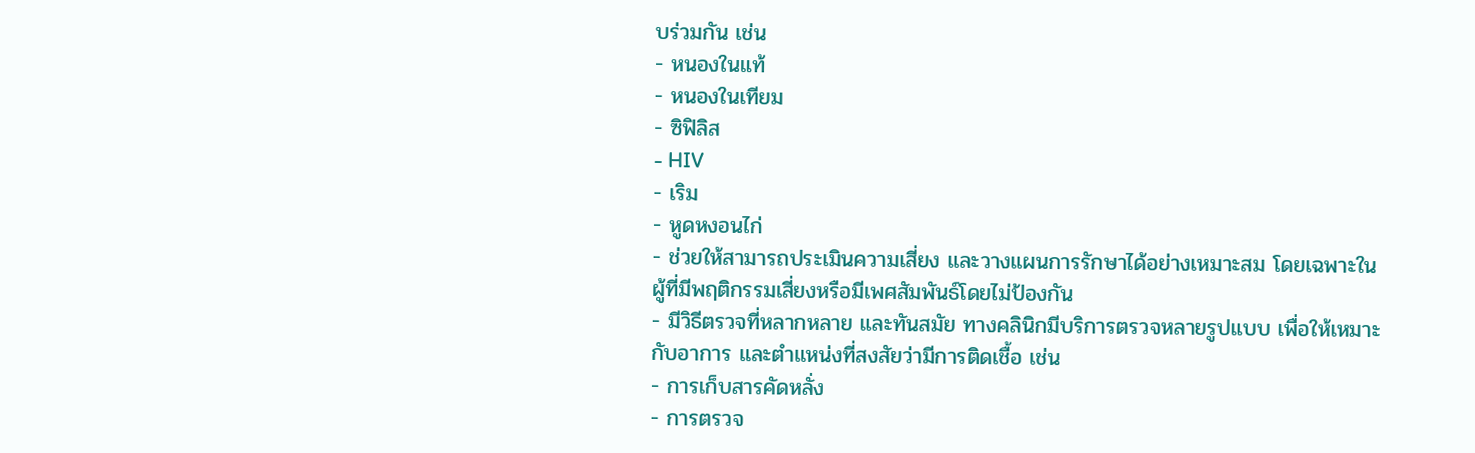บร่วมกัน เช่น
- หนองในแท้
- หนองในเทียม
- ซิฟิลิส
- HIV
- เริม
- หูดหงอนไก่
- ช่วยให้สามารถประเมินความเสี่ยง และวางแผนการรักษาได้อย่างเหมาะสม โดยเฉพาะในผู้ที่มีพฤติกรรมเสี่ยงหรือมีเพศสัมพันธ์โดยไม่ป้องกัน
- มีวิธีตรวจที่หลากหลาย และทันสมัย ทางคลินิกมีบริการตรวจหลายรูปแบบ เพื่อให้เหมาะกับอาการ และตำแหน่งที่สงสัยว่ามีการติดเชื้อ เช่น
- การเก็บสารคัดหลั่ง
- การตรวจ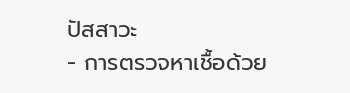ปัสสาวะ
- การตรวจหาเชื้อด้วย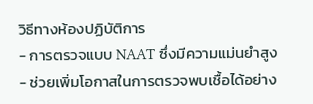วิธีทางห้องปฏิบัติการ
- การตรวจแบบ NAAT ซึ่งมีความแม่นยำสูง
- ช่วยเพิ่มโอกาสในการตรวจพบเชื้อได้อย่าง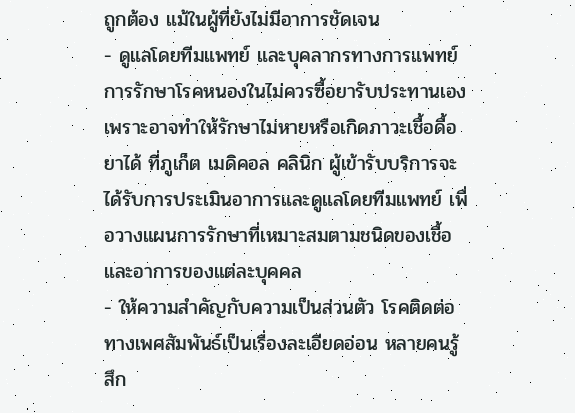ถูกต้อง แม้ในผู้ที่ยังไม่มีอาการชัดเจน
- ดูแลโดยทีมแพทย์ และบุคลากรทางการแพทย์ การรักษาโรคหนองในไม่ควรซื้อยารับประทานเอง เพราะอาจทำให้รักษาไม่หายหรือเกิดภาวะเชื้อดื้อยาได้ ที่ภูเก็ต เมดิคอล คลินิก ผู้เข้ารับบริการจะได้รับการประเมินอาการและดูแลโดยทีมแพทย์ เพื่อวางแผนการรักษาที่เหมาะสมตามชนิดของเชื้อ และอาการของแต่ละบุคคล
- ให้ความสำคัญกับความเป็นส่วนตัว โรคติดต่อทางเพศสัมพันธ์เป็นเรื่องละเอียดอ่อน หลายคนรู้สึก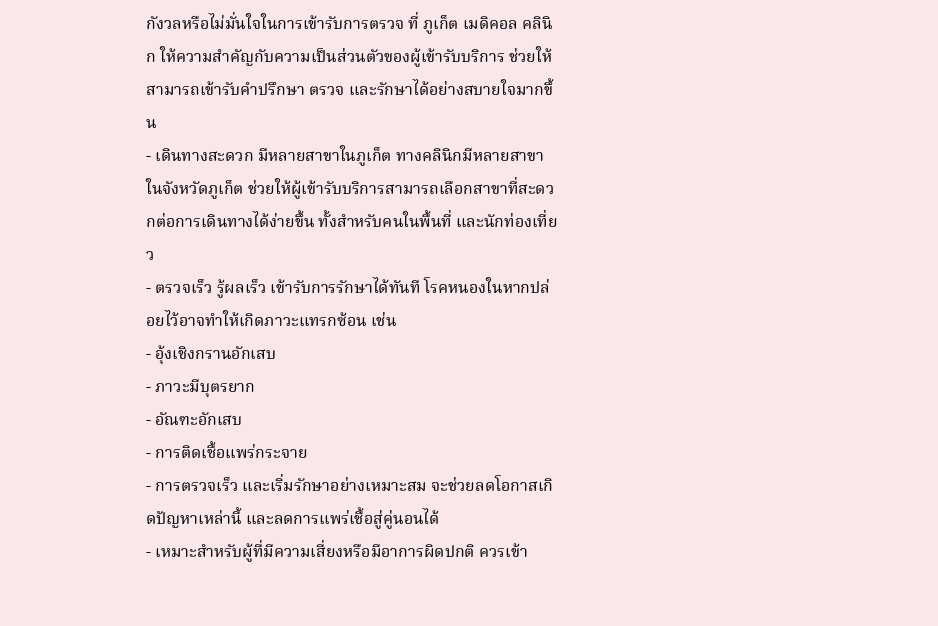กังวลหรือไม่มั่นใจในการเข้ารับการตรวจ ที่ ภูเก็ต เมดิคอล คลินิก ให้ความสำคัญกับความเป็นส่วนตัวของผู้เข้ารับบริการ ช่วยให้สามารถเข้ารับคำปรึกษา ตรวจ และรักษาได้อย่างสบายใจมากขึ้น
- เดินทางสะดวก มีหลายสาขาในภูเก็ต ทางคลินิกมีหลายสาขาในจังหวัดภูเก็ต ช่วยให้ผู้เข้ารับบริการสามารถเลือกสาขาที่สะดวกต่อการเดินทางได้ง่ายขึ้น ทั้งสำหรับคนในพื้นที่ และนักท่องเที่ยว
- ตรวจเร็ว รู้ผลเร็ว เข้ารับการรักษาได้ทันที โรคหนองในหากปล่อยไว้อาจทำให้เกิดภาวะแทรกซ้อน เช่น
- อุ้งเชิงกรานอักเสบ
- ภาวะมีบุตรยาก
- อัณฑะอักเสบ
- การติดเชื้อแพร่กระจาย
- การตรวจเร็ว และเริ่มรักษาอย่างเหมาะสม จะช่วยลดโอกาสเกิดปัญหาเหล่านี้ และลดการแพร่เชื้อสู่คู่นอนได้
- เหมาะสำหรับผู้ที่มีความเสี่ยงหรือมีอาการผิดปกติ ควรเข้า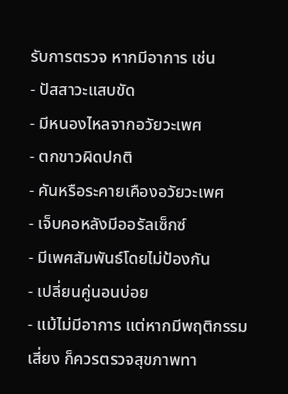รับการตรวจ หากมีอาการ เช่น
- ปัสสาวะแสบขัด
- มีหนองไหลจากอวัยวะเพศ
- ตกขาวผิดปกติ
- คันหรือระคายเคืองอวัยวะเพศ
- เจ็บคอหลังมีออรัลเซ็กซ์
- มีเพศสัมพันธ์โดยไม่ป้องกัน
- เปลี่ยนคู่นอนบ่อย
- แม้ไม่มีอาการ แต่หากมีพฤติกรรมเสี่ยง ก็ควรตรวจสุขภาพทา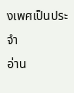งเพศเป็นประจำ
อ่าน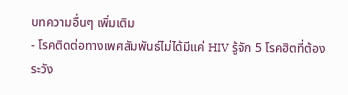บทความอื่นๆ เพิ่มเติม
- โรคติดต่อทางเพศสัมพันธ์ไม่ได้มีแค่ HIV รู้จัก 5 โรคฮิตที่ต้องระวัง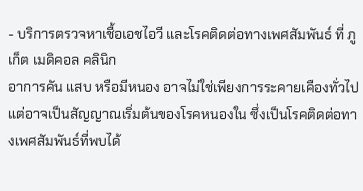- บริการตรวจหาเชื้อเอชไอวี และโรคติดต่อทางเพศสัมพันธ์ ที่ ภูเก็ต เมดิคอล คลินิก
อาการคัน แสบ หรือมีหนอง อาจไม่ใช่เพียงการระคายเคืองทั่วไป แต่อาจเป็นสัญญาณเริ่มต้นของโรคหนองใน ซึ่งเป็นโรคติดต่อทางเพศสัมพันธ์ที่พบได้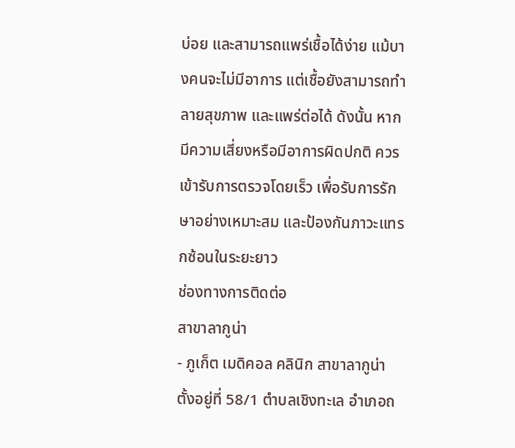บ่อย และสามารถแพร่เชื้อได้ง่าย แม้บางคนจะไม่มีอาการ แต่เชื้อยังสามารถทำลายสุขภาพ และแพร่ต่อได้ ดังนั้น หากมีความเสี่ยงหรือมีอาการผิดปกติ ควรเข้ารับการตรวจโดยเร็ว เพื่อรับการรักษาอย่างเหมาะสม และป้องกันภาวะแทรกซ้อนในระยะยาว
ช่องทางการติดต่อ
สาขาลากูน่า
- ภูเก็ต เมดิคอล คลินิก สาขาลากูน่า ตั้งอยู่ที่ 58/1 ตำบลเชิงทะเล อำเภอถ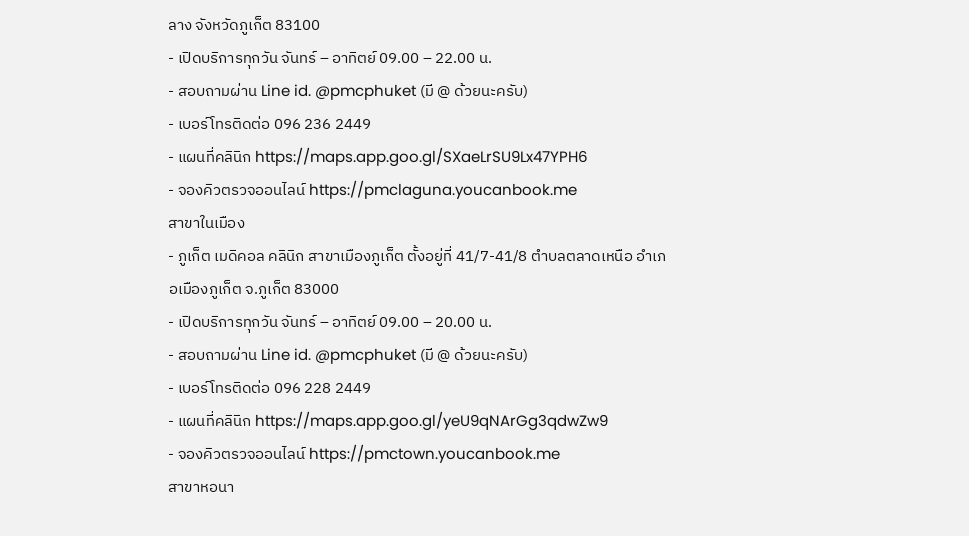ลาง จังหวัดภูเก็ต 83100
- เปิดบริการทุกวัน จันทร์ – อาทิตย์ 09.00 – 22.00 น.
- สอบถามผ่าน Line id. @pmcphuket (มี @ ด้วยนะครับ)
- เบอร์โทรติดต่อ 096 236 2449
- แผนที่คลินิก https://maps.app.goo.gl/SXaeLrSU9Lx47YPH6
- จองคิวตรวจออนไลน์ https://pmclaguna.youcanbook.me
สาขาในเมือง
- ภูเก็ต เมดิคอล คลินิก สาขาเมืองภูเก็ต ตั้งอยู่ที่ 41/7-41/8 ตำบลตลาดเหนือ อำเภอเมืองภูเก็ต จ.ภูเก็ต 83000
- เปิดบริการทุกวัน จันทร์ – อาทิตย์ 09.00 – 20.00 น.
- สอบถามผ่าน Line id. @pmcphuket (มี @ ด้วยนะครับ)
- เบอร์โทรติดต่อ 096 228 2449
- แผนที่คลินิก https://maps.app.goo.gl/yeU9qNArGg3qdwZw9
- จองคิวตรวจออนไลน์ https://pmctown.youcanbook.me
สาขาหอนา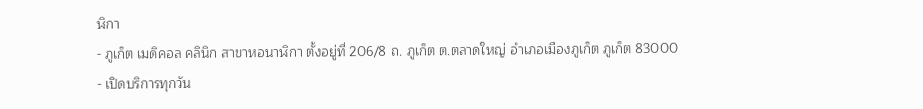ฬิกา
- ภูเก็ต เมดิคอล คลินิก สาขาหอนาฬิกา ตั้งอยู่ที่ 206/8 ถ. ภูเก็ต ต.ตลาดใหญ่ อำเภอเมืองภูเก็ต ภูเก็ต 83000
- เปิดบริการทุกวัน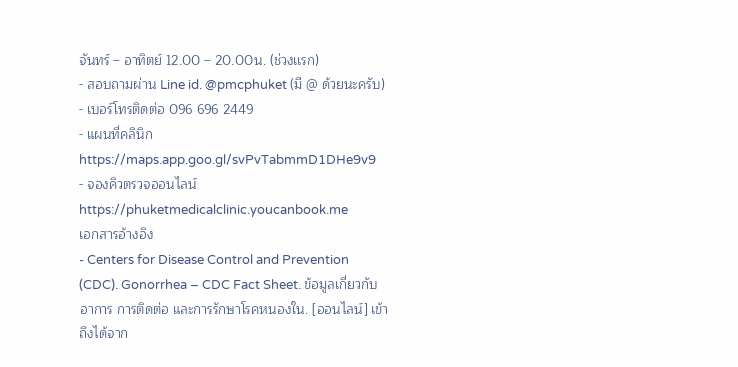จันทร์ – อาทิตย์ 12.00 – 20.00น. (ช่วงเเรก)
- สอบถามผ่าน Line id. @pmcphuket (มี @ ด้วยนะครับ)
- เบอร์โทรติดต่อ 096 696 2449
- แผนที่คลินิก https://maps.app.goo.gl/svPvTabmmD1DHe9v9
- จองคิวตรวจออนไลน์ https://phuketmedicalclinic.youcanbook.me
เอกสารอ้างอิง
- Centers for Disease Control and Prevention (CDC). Gonorrhea – CDC Fact Sheet. ข้อมูลเกี่ยวกับอาการ การติดต่อ และการรักษาโรคหนองใน. [ออนไลน์] เข้าถึงได้จาก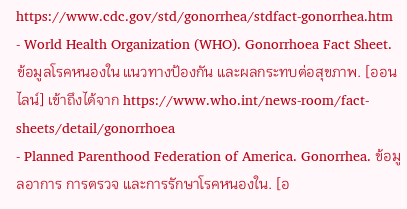https://www.cdc.gov/std/gonorrhea/stdfact-gonorrhea.htm
- World Health Organization (WHO). Gonorrhoea Fact Sheet. ข้อมูลโรคหนองใน แนวทางป้องกัน และผลกระทบต่อสุขภาพ. [ออนไลน์] เข้าถึงได้จาก https://www.who.int/news-room/fact-sheets/detail/gonorrhoea
- Planned Parenthood Federation of America. Gonorrhea. ข้อมูลอาการ การตรวจ และการรักษาโรคหนองใน. [อ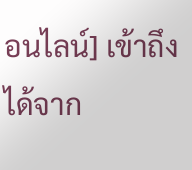อนไลน์] เข้าถึงได้จาก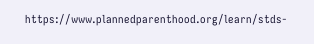https://www.plannedparenthood.org/learn/stds-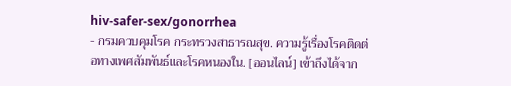hiv-safer-sex/gonorrhea
- กรมควบคุมโรค กระทรวงสาธารณสุข. ความรู้เรื่องโรคติดต่อทางเพศสัมพันธ์และโรคหนองใน. [ออนไลน์] เข้าถึงได้จาก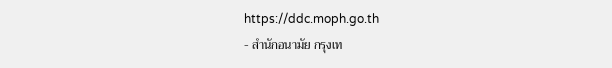https://ddc.moph.go.th
- สำนักอนามัย กรุงเท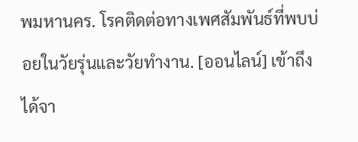พมหานคร. โรคติดต่อทางเพศสัมพันธ์ที่พบบ่อยในวัยรุ่นและวัยทำงาน. [ออนไลน์] เข้าถึงได้จา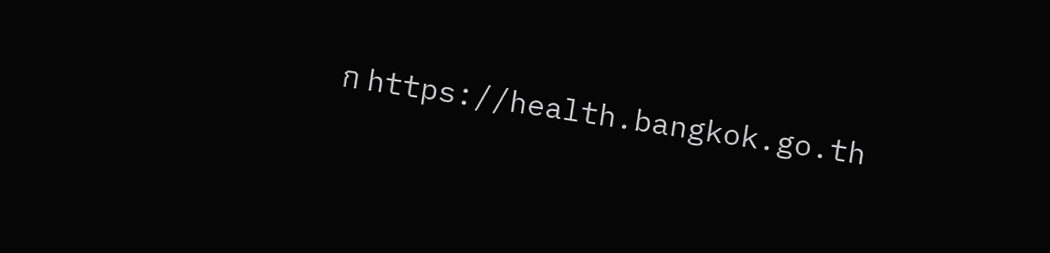ก https://health.bangkok.go.th